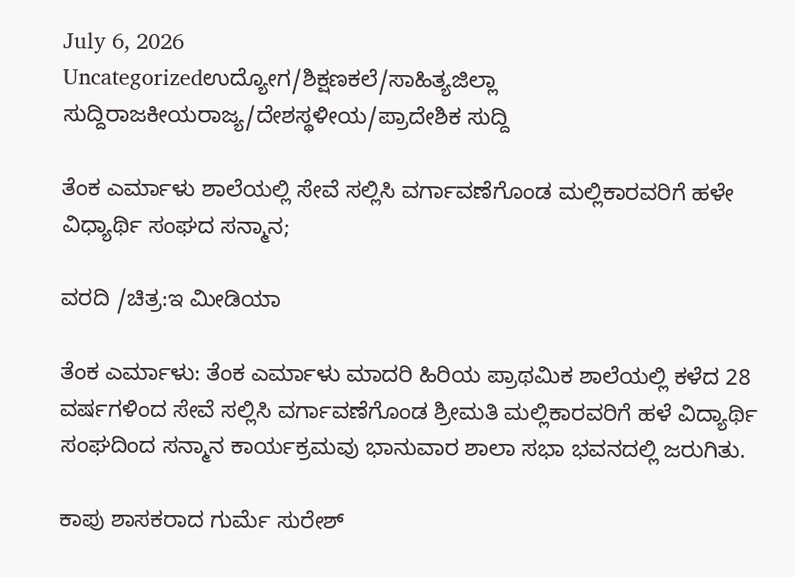July 6, 2026
Uncategorizedಉದ್ಯೋಗ/ಶಿಕ್ಷಣಕಲೆ/ಸಾಹಿತ್ಯಜಿಲ್ಲಾ ಸುದ್ದಿರಾಜಕೀಯರಾಜ್ಯ/ದೇಶಸ್ಥಳೀಯ/ಪ್ರಾದೇಶಿಕ ಸುದ್ದಿ

ತೆಂಕ ಎರ್ಮಾಳು ಶಾಲೆಯಲ್ಲಿ ಸೇವೆ ಸಲ್ಲಿಸಿ ವರ್ಗಾವಣೆಗೊಂಡ ಮಲ್ಲಿಕಾರವರಿಗೆ ಹಳೇ ವಿಧ್ಯಾರ್ಥಿ ಸಂಘದ ಸನ್ಮಾನ;

ವರದಿ /ಚಿತ್ರ:ಇ ಮೀಡಿಯಾ

ತೆಂಕ ಎರ್ಮಾಳು: ತೆಂಕ ಎರ್ಮಾಳು ಮಾದರಿ ಹಿರಿಯ ಪ್ರಾಥಮಿಕ ಶಾಲೆಯಲ್ಲಿ ಕಳೆದ 28 ವರ್ಷಗಳಿಂದ ಸೇವೆ ಸಲ್ಲಿಸಿ ವರ್ಗಾವಣೆಗೊಂಡ ಶ್ರೀಮತಿ ಮಲ್ಲಿಕಾರವರಿಗೆ ಹಳೆ ವಿದ್ಯಾರ್ಥಿ ಸಂಘದಿಂದ ಸನ್ಮಾನ ಕಾರ್ಯಕ್ರಮವು ಭಾನುವಾರ ಶಾಲಾ ಸಭಾ ಭವನದಲ್ಲಿ ಜರುಗಿತು.

ಕಾಪು ಶಾಸಕರಾದ ಗುರ್ಮೆ ಸುರೇಶ್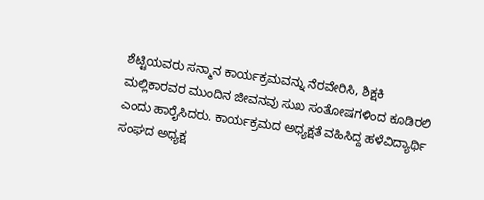ಶೆಟ್ಟಿಯವರು ಸನ್ಮಾನ ಕಾರ್ಯಕ್ರಮವನ್ನು ನೆರವೇರಿಸಿ, ಶಿಕ್ಷಕಿ ಮಲ್ಲಿಕಾರವರ ಮುಂದಿನ ಜೀವನವು ಸುಖ ಸಂತೋಷಗಳಿಂದ ಕೂಡಿರಲಿ ಎಂದು ಹಾರೈಸಿದರು. ಕಾರ್ಯಕ್ರಮದ ಅಧ್ಯಕ್ಷತೆ ವಹಿಸಿದ್ದ ಹಳೆವಿದ್ಯಾರ್ಥಿ ಸಂಘದ ಅಧ್ಯಕ್ಷ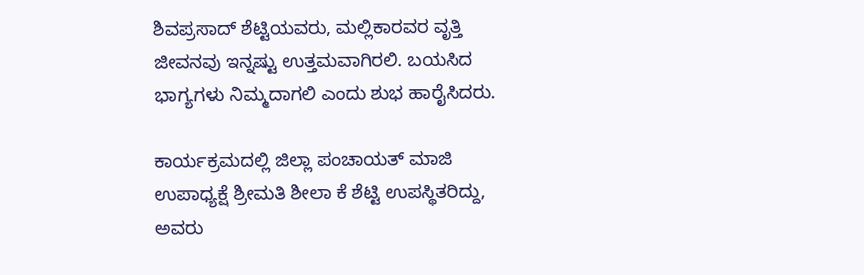ಶಿವಪ್ರಸಾದ್ ಶೆಟ್ಟಿಯವರು, ಮಲ್ಲಿಕಾರವರ ವೃತ್ತಿ ಜೀವನವು ಇನ್ನಷ್ಟು ಉತ್ತಮವಾಗಿರಲಿ. ಬಯಸಿದ ಭಾಗ್ಯಗಳು ನಿಮ್ಮದಾಗಲಿ ಎಂದು ಶುಭ ಹಾರೈಸಿದರು.

ಕಾರ್ಯಕ್ರಮದಲ್ಲಿ ಜಿಲ್ಲಾ ಪಂಚಾಯತ್ ಮಾಜಿ ಉಪಾಧ್ಯಕ್ಷೆ ಶ್ರೀಮತಿ ಶೀಲಾ ಕೆ ಶೆಟ್ಟಿ ಉಪಸ್ಥಿತರಿದ್ದು, ಅವರು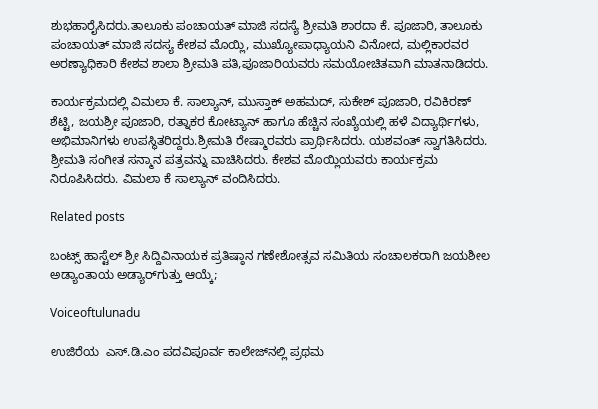ಶುಭಹಾರೈಸಿದರು.ತಾಲೂಕು ಪಂಚಾಯತ್ ಮಾಜಿ ಸದಸ್ಯೆ ಶ್ರೀಮತಿ ಶಾರದಾ ಕೆ. ಪೂಜಾರಿ, ತಾಲೂಕು ಪಂಚಾಯತ್ ಮಾಜಿ ಸದಸ್ಯ ಕೇಶವ ಮೊಯ್ಲಿ, ಮುಖ್ಯೋಪಾಧ್ಯಾಯನಿ ವಿನೋದ, ಮಲ್ಲಿಕಾರವರ ಅರಣ್ಯಾಧಿಕಾರಿ ಕೇಶವ ಶಾಲಾ ಶ್ರೀಮತಿ ಪತಿ,ಪೂಜಾರಿಯವರು ಸಮಯೋಚಿತವಾಗಿ ಮಾತನಾಡಿದರು.

ಕಾರ್ಯಕ್ರಮದಲ್ಲಿ ವಿಮಲಾ ಕೆ. ಸಾಲ್ಯಾನ್, ಮುಸ್ತಾಕ್ ಅಹಮದ್, ಸುಕೇಶ್ ಪೂಜಾರಿ, ರವಿಕಿರಣ್ ಶೆಟ್ಟಿ, ಜಯಶ್ರೀ ಪೂಜಾರಿ, ರತ್ನಾಕರ ಕೋಟ್ಯಾನ್ ಹಾಗೂ ಹೆಚ್ಚಿನ ಸಂಖ್ಯೆಯಲ್ಲಿ ಹಳೆ ವಿದ್ಯಾರ್ಥಿಗಳು, ಅಭಿಮಾನಿಗಳು ಉಪಸ್ಥಿತರಿದ್ದರು.ಶ್ರೀಮತಿ ರೇಷ್ಮಾರವರು ಪ್ರಾರ್ಥಿಸಿದರು. ಯಶವಂತ್ ಸ್ವಾಗತಿಸಿದರು. ಶ್ರೀಮತಿ ಸಂಗೀತ ಸನ್ಮಾನ ಪತ್ರವನ್ನು ವಾಚಿಸಿದರು. ಕೇಶವ ಮೊಯ್ಲಿಯವರು ಕಾರ್ಯಕ್ರಮ ನಿರೂಪಿಸಿದರು. ವಿಮಲಾ ಕೆ ಸಾಲ್ಯಾನ್ ವಂದಿಸಿದರು.

Related posts

ಬಂಟ್ಸ್ ಹಾಸ್ಟೆಲ್ ಶ್ರೀ ಸಿದ್ದಿವಿನಾಯಕ ಪ್ರತಿಷ್ಠಾನ ಗಣೇಶೋತ್ಸವ ಸಮಿತಿಯ ಸಂಚಾಲಕರಾಗಿ ಜಯಶೀಲ ಅಡ್ಯಾಂತಾಯ ಅಡ್ಯಾರ್‌ಗುತ್ತು ಆಯ್ಕೆ;

Voiceoftulunadu

ಉಜಿರೆಯ  ಎಸ್.ಡಿ.ಎಂ ಪದವಿಪೂರ್ವ ಕಾಲೇಜ್‌ನಲ್ಲಿ ಪ್ರಥಮ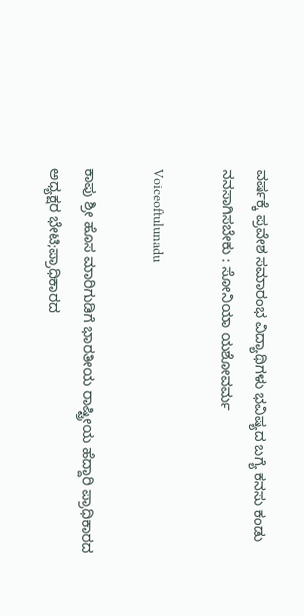ವರ್ಷಕ್ಕೆ ಪ್ರವೇಶ ಸಮಾರಂಭ ವಿದ್ಯಾಥಿಗಳು ಭವಿಷ್ಯದ ಬಗ್ಯೆ ಕನಸು ಕಂಡು ನನಸಾಗಿಸಬೇಕು : ಸೋನಿಯಾ ಯಶೋವರ್ಮ

Voiceoftulunadu

ಕಾಪು ಶ್ರೀ ಹೊಸ ಮಾರಿಗುಡಿಗೆ ಭಾರತೀಯ ರಾಷ್ಟ್ರೀಯ ಹೆದ್ದಾರಿ ಪ್ರಾಧಿಕಾರದ ಅಧ್ಯಕ್ಷರ ಭೇಟಿ;ಪ್ರಾಧಿಕಾರದ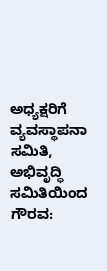ಅಧ್ಯಕ್ಷರಿಗೆ ವ್ಯವಸ್ಥಾಪನಾ ಸಮಿತಿ, ಅಭಿವೃದ್ಧಿ ಸಮಿತಿಯಿಂದ  ಗೌರವ: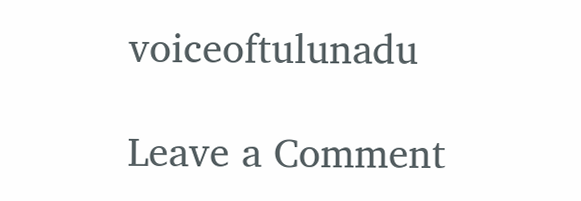voiceoftulunadu

Leave a Comment